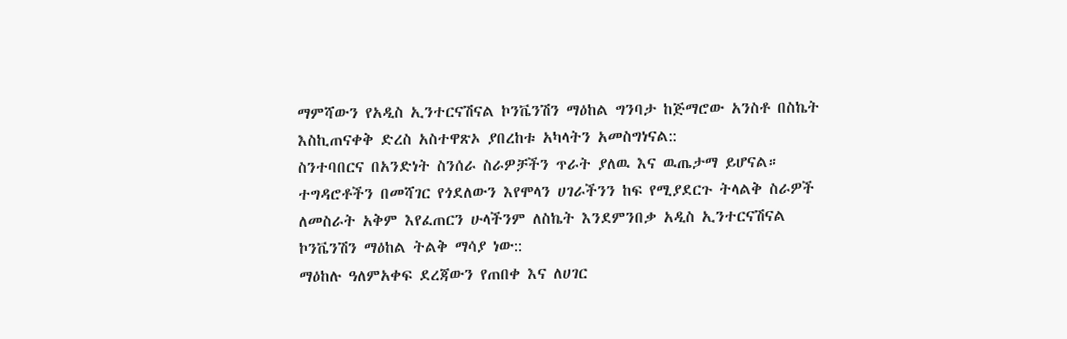ማምሻውን የአዲስ ኢንተርናሽናል ኮንቬንሽን ማዕከል ግንባታ ከጅማሮው አንስቶ በስኬት እስኪጠናቀቅ ድረስ አስተዋጽኦ ያበረከቱ አካላትን አመስግነናል::
ስንተባበርና በአንድነት ስንሰራ ስራዎቻችን ጥራት ያለዉ እና ዉጤታማ ይሆናል። ተግዳሮቶችን በመሻገር የጎደለውን እየሞላን ሀገራችንን ከፍ የሚያደርጉ ትላልቅ ስራዎች ለመስራት አቅም እየፈጠርን ሁላችንም ለስኬት እንደምንበቃ አዲስ ኢንተርናሽናል ኮንቬንሽን ማዕከል ትልቅ ማሳያ ነው::
ማዕከሉ ዓለምአቀፍ ደረጃውን የጠበቀ እና ለሀገር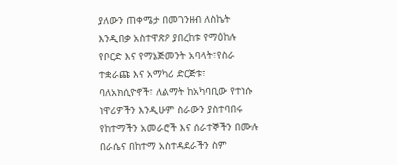ያለውን ጠቀሜታ በመገንዘብ ለስኬት እንዲበቃ አስተዋጽዖ ያበረከቱ የማዕከሉ የቦርድ እና የማኔጅመንት አባላት፣የስራ ተቋራጩ እና አማካሪ ድርጅቱ፣ ባለአክሲዮኖች፣ ለልማት ከአካባቢው የተነሱ ነዋሪዎችን እንዲሁም ስራውን ያስተባበሩ የከተማችን አመራሮች እና ሰራተኞችን በሙሉ በራሴና በከተማ አስተዳደራችን ስም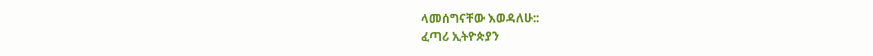ላመሰግናቸው እወዳለሁ::
ፈጣሪ ኢትዮጵያን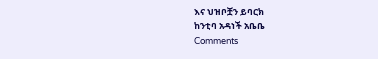እና ህዝቦቿን ይባርክ
ከንቲባ አዳነች አቤቤ
Comments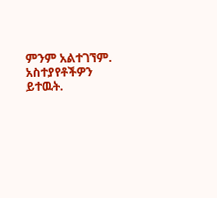ምንም አልተገኘም.
አስተያየቶችዎን ይተዉት.